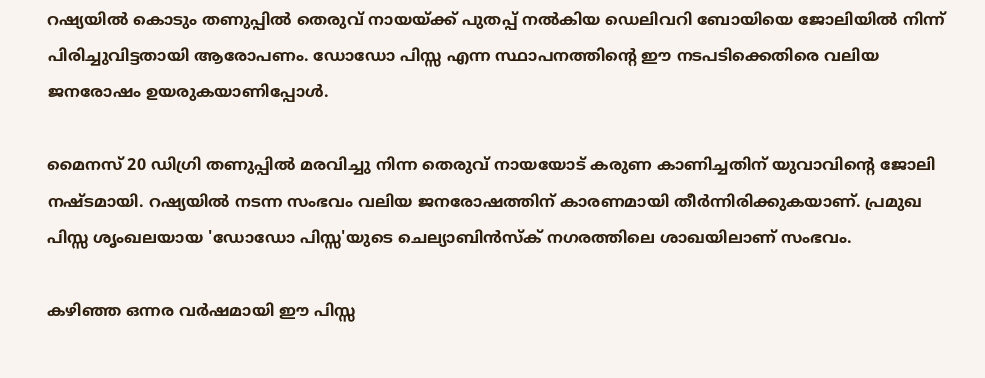റഷ്യയിൽ കൊടും തണുപ്പിൽ തെരുവ് നായയ്ക്ക് പുതപ്പ് നൽകിയ ഡെലിവറി ബോയിയെ ജോലിയിൽ നിന്ന് പിരിച്ചുവിട്ടതായി ആരോപണം. ഡോഡോ പിസ്സ എന്ന സ്ഥാപനത്തിന്റെ ഈ നടപടിക്കെതിരെ വലിയ ജനരോഷം ഉയരുകയാണിപ്പോള്‍.

മൈനസ് 20 ഡിഗ്രി തണുപ്പിൽ മരവിച്ചു നിന്ന തെരുവ് നായയോട് കരുണ കാണിച്ചതിന് യുവാവിന്റെ ജോലി നഷ്ടമായി. റഷ്യയിൽ നടന്ന സംഭവം വലിയ ജനരോഷത്തിന് കാരണമായി തീർന്നിരിക്കുകയാണ്. പ്രമുഖ പിസ്സ ശൃംഖലയായ 'ഡോഡോ പിസ്സ'യുടെ ചെല്യാബിൻസ്‌ക് നഗരത്തിലെ ശാഖയിലാണ് സംഭവം.

കഴിഞ്ഞ ഒന്നര വർഷമായി ഈ പിസ്സ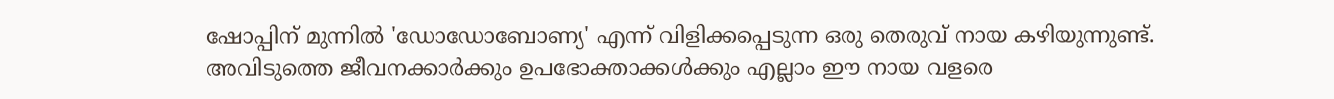ഷോപ്പിന് മുന്നിൽ 'ഡോഡോബോണ്യ' എന്ന് വിളിക്കപ്പെടുന്ന ഒരു തെരുവ് നായ കഴിയുന്നുണ്ട്. അവിടുത്തെ ജീവനക്കാർക്കും ഉപഭോക്താക്കൾക്കും എല്ലാം ഈ നായ വളരെ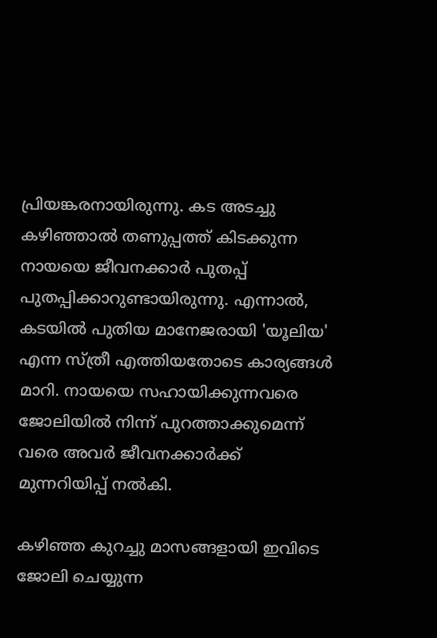പ്രിയങ്കരനായിരുന്നു. കട അടച്ചു കഴിഞ്ഞാൽ തണുപ്പത്ത് കിടക്കുന്ന നായയെ ജീവനക്കാർ പുതപ്പ് പുതപ്പിക്കാറുണ്ടായിരുന്നു. എന്നാൽ, കടയിൽ പുതിയ മാനേജരായി 'യൂലിയ' എന്ന സ്ത്രീ എത്തിയതോടെ കാര്യങ്ങൾ മാറി. നായയെ സഹായിക്കുന്നവരെ ജോലിയിൽ നിന്ന് പുറത്താക്കുമെന്ന് വരെ അവർ ജീവനക്കാർക്ക് മുന്നറിയിപ്പ് നൽകി.

കഴിഞ്ഞ കുറച്ചു മാസങ്ങളായി ഇവിടെ ജോലി ചെയ്യുന്ന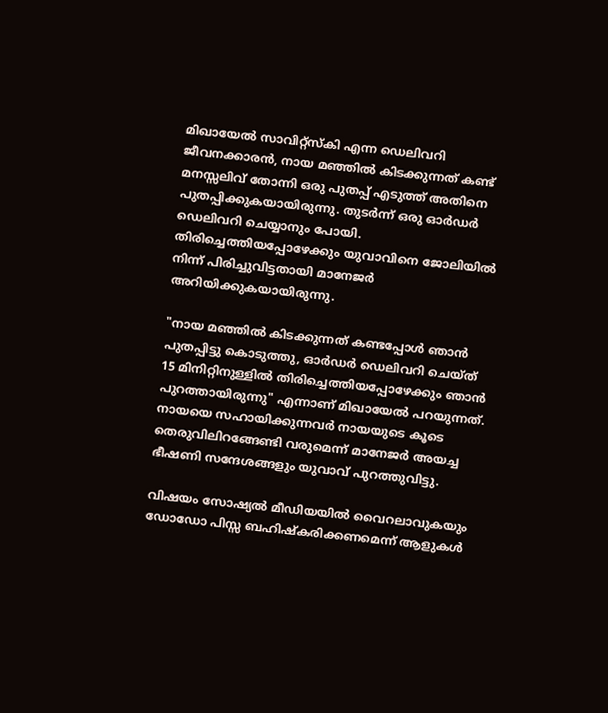മിഖായേൽ സാവിറ്റ്‌സ്‌കി എന്ന ഡെലിവറി ജീവനക്കാരൻ, നായ മഞ്ഞിൽ കിടക്കുന്നത് കണ്ട് മനസ്സലിവ് തോന്നി ഒരു പുതപ്പ് എടുത്ത് അതിനെ പുതപ്പിക്കുകയായിരുന്നു. തുടർന്ന് ഒരു ഓർഡർ ഡെലിവറി ചെയ്യാനും പോയി. തിരിച്ചെത്തിയപ്പോഴേക്കും യുവാവിനെ ജോലിയിൽ നിന്ന് പിരിച്ചുവിട്ടതായി മാനേജർ അറിയിക്കുകയായിരുന്നു.

"നായ മഞ്ഞിൽ കിടക്കുന്നത് കണ്ടപ്പോൾ ഞാൻ പുതപ്പിട്ടു കൊടുത്തു, ഓർഡർ ഡെലിവറി ചെയ്ത് 15 മിനിറ്റിനുള്ളിൽ തിരിച്ചെത്തിയപ്പോഴേക്കും ഞാൻ പുറത്തായിരുന്നു" എന്നാണ് മിഖായേൽ പറയുന്നത്. നായയെ സഹായിക്കുന്നവർ നായയുടെ കൂടെ തെരുവിലിറങ്ങേണ്ടി വരുമെന്ന് മാനേജർ അയച്ച ഭീഷണി സന്ദേശങ്ങളും യുവാവ് പുറത്തുവിട്ടു.

വിഷയം സോഷ്യൽ മീഡിയയിൽ വൈറലാവുകയും ഡോഡോ പിസ്സ ബഹിഷ്‌കരിക്കണമെന്ന് ആളുകൾ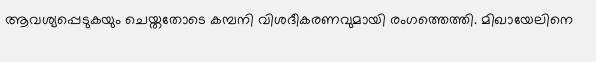ആവശ്യപ്പെടുകയും ചെയ്തതോടെ കമ്പനി വിശദീകരണവുമായി രംഗത്തെത്തി. മിഖായേലിനെ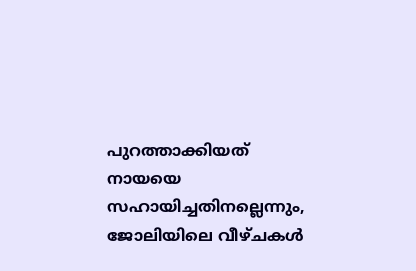പുറത്താക്കിയത് നായയെ സഹായിച്ചതിനല്ലെന്നും, ജോലിയിലെ വീഴ്ചകൾ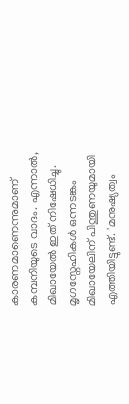കാരണമാണെന്നുമാണ് കമ്പനിയുടെ വാദം. എന്നാൽ, മിഖായേൽ ഇത് നിഷേധിച്ചു. മൃഗസ്നേഹികൾ ഒന്നടങ്കം മിഖായേലിന് പിന്തുണയുമായി എത്തിയിട്ടുണ്ട്. 'മനുഷ്യത്വം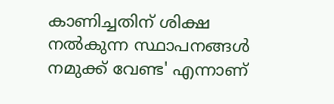കാണിച്ചതിന് ശിക്ഷ നൽകുന്ന സ്ഥാപനങ്ങൾ നമുക്ക് വേണ്ട' എന്നാണ്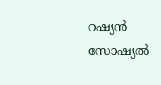റഷ്യൻ സോഷ്യൽ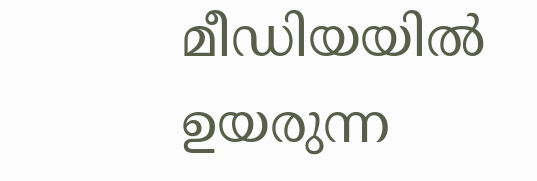മീഡിയയിൽ ഉയരുന്ന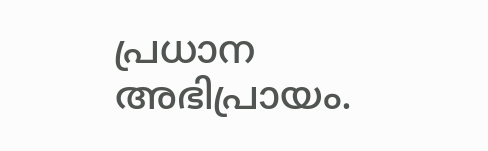പ്രധാന അഭിപ്രായം.